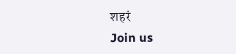शहरं
Join us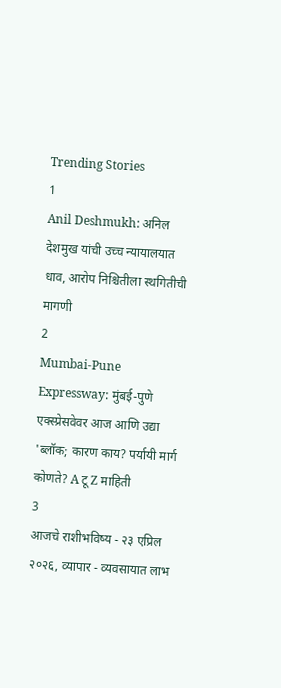Trending Stories
1
Anil Deshmukh: अनिल देशमुख यांची उच्च न्यायालयात धाव, आरोप निश्चितीला स्थगितीची मागणी
2
Mumbai-Pune Expressway: मुंबई-पुणे एक्स्प्रेसवेवर आज आणि उद्या 'ब्लॉक; कारण काय? पर्यायी मार्ग कोणते? A टू Z माहिती
3
आजचे राशीभविष्य - २३ एप्रिल २०२६, व्यापार - व्यवसायात लाभ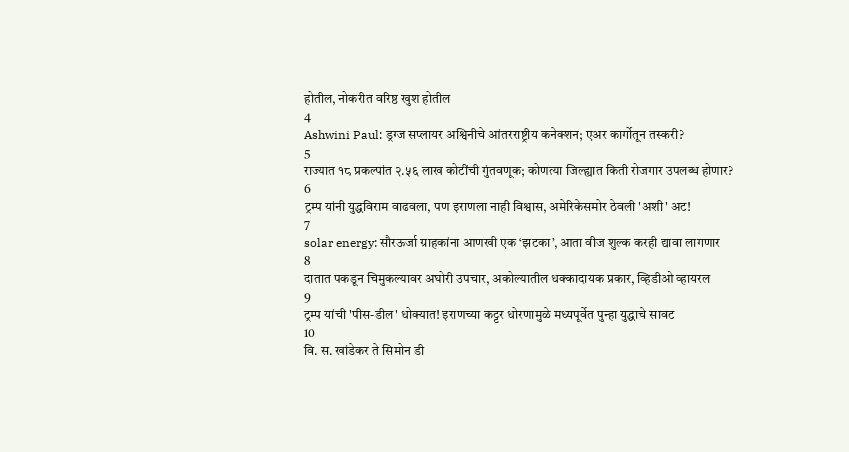होतील, नोकरीत वरिष्ठ खुश होतील
4
Ashwini Paul: ड्रग्ज सप्लायर अश्विनीचे आंतरराष्ट्रीय कनेक्शन; एअर कार्गोतून तस्करी?
5
राज्यात १८ प्रकल्पांत २.५६ लाख कोटींची गुंतवणूक; कोणत्या जिल्ह्यात किती रोजगार उपलब्ध होणार?
6
ट्रम्प यांनी युद्धविराम वाढवला, पण इराणला नाही विश्वास, अमेरिकेसमोर ठेवली 'अशी' अट!
7
solar energy: सौरऊर्जा ग्राहकांना आणखी एक ‘झटका’, आता वीज शुल्क करही द्यावा लागणार
8
दातात पकडून चिमुकल्यावर अघोरी उपचार, अकोल्यातील धक्कादायक प्रकार, व्हिडीओ व्हायरल
9
ट्रम्प यांची 'पीस-डील' धोक्यात! इराणच्या कट्टर धोरणामुळे मध्यपूर्वेत पुन्हा युद्धाचे सावट
10
वि. स. खांडेकर ते सिमोन डी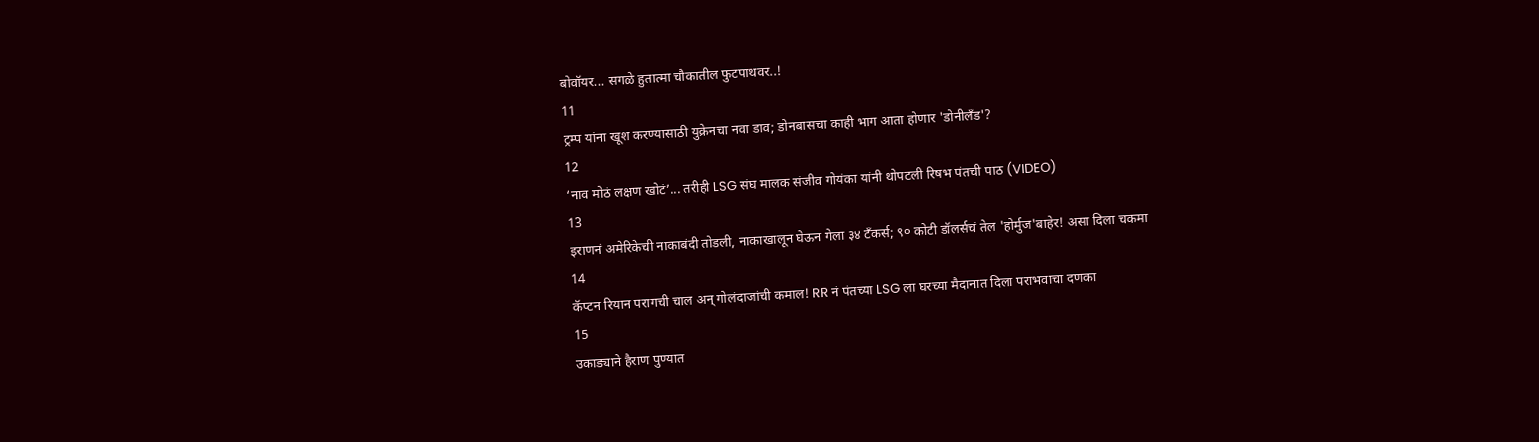बोवॉयर... सगळे हुतात्मा चौकातील फुटपाथवर..!
11
ट्रम्प यांना खूश करण्यासाठी युक्रेनचा नवा डाव; डोनबासचा काही भाग आता होणार 'डोनीलँड'?
12
‘नाव मोठं लक्षण खोटं’... तरीही LSG संघ मालक संजीव गोयंका यांनी थोपटली रिषभ पंतची पाठ (VIDEO)
13
इराणनं अमेरिकेची नाकाबंदी तोडली, नाकाखालून घेऊन गेला ३४ टँकर्स; ९० कोटी डॉलर्सचं तेल 'होर्मुज'बाहेर! असा दिला चकमा
14
कॅप्टन रियान परागची चाल अन् गोलंदाजांची कमाल! RR नं पंतच्या LSG ला घरच्या मैदानात दिला पराभवाचा दणका
15
उकाड्याने हैराण पुण्यात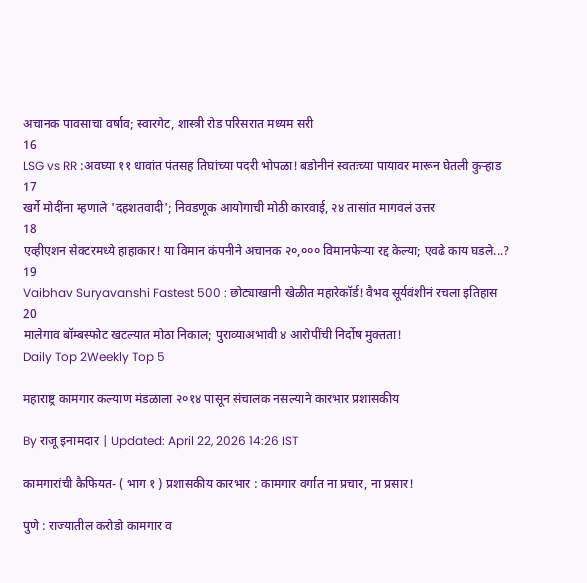अचानक पावसाचा वर्षाव; स्वारगेट, शास्त्री रोड परिसरात मध्यम सरी
16
LSG vs RR :अवघ्या ११ धावांत पंतसह तिघांच्या पदरी भोपळा! बडोनीनं स्वतःच्या पायावर मारून घेतली कुऱ्हाड
17
खर्गे मोदींना म्हणाले 'दहशतवादी'; निवडणूक आयोगाची मोठी कारवाई, २४ तासांत मागवलं उत्तर
18
एव्हीएशन सेक्टरमध्ये हाहाकार! या विमान कंपनीने अचानक २०,००० विमानफेऱ्या रद्द केल्या; एवढे काय घडले...?
19
Vaibhav Suryavanshi Fastest 500 : छोट्याखानी खेळीत महारेकॉर्ड! वैभव सूर्यवंशीनं रचला इतिहास
20
मालेगाव बॉम्बस्फोट खटल्यात मोठा निकाल; पुराव्याअभावी ४ आरोपींची निर्दोष मुक्तता!
Daily Top 2Weekly Top 5

महाराष्ट्र कामगार कल्याण मंडळाला २०१४ पासून संचालक नसल्याने कारभार प्रशासकीय

By राजू इनामदार | Updated: April 22, 2026 14:26 IST

कामगारांची कैफियत- ( भाग १ ) प्रशासकीय कारभार : कामगार वर्गात ना प्रचार, ना प्रसार!

पुणे : राज्यातील करोडो कामगार व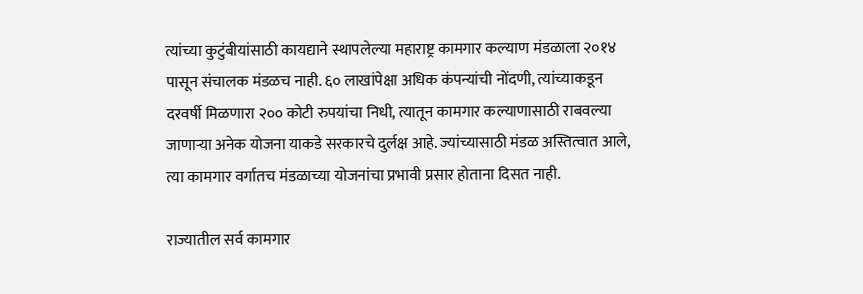त्यांच्या कुटुंबीयांसाठी कायद्याने स्थापलेल्या महाराष्ट्र कामगार कल्याण मंडळाला २०१४ पासून संचालक मंडळच नाही. ६० लाखांपेक्षा अधिक कंपन्यांची नोंदणी, त्यांच्याकडून दरवर्षी मिळणारा २०० कोटी रुपयांचा निधी, त्यातून कामगार कल्याणासाठी राबवल्या जाणाऱ्या अनेक योजना याकडे सरकारचे दुर्लक्ष आहे. ज्यांच्यासाठी मंडळ अस्तित्वात आले, त्या कामगार वर्गातच मंडळाच्या योजनांचा प्रभावी प्रसार होताना दिसत नाही.

राज्यातील सर्व कामगार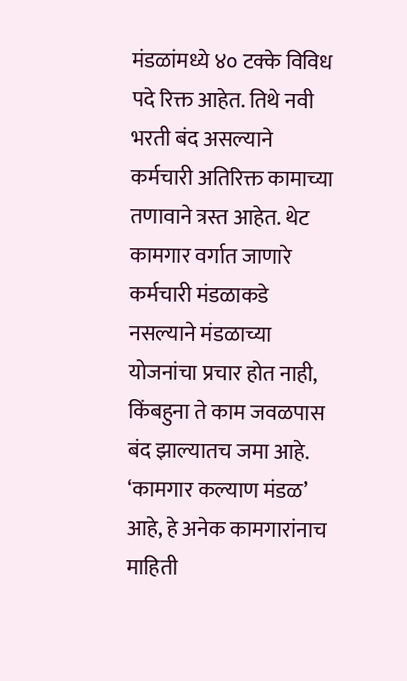मंडळांमध्ये ४० टक्के विविध पदे रिक्त आहेत. तिथे नवी भरती बंद असल्याने कर्मचारी अतिरिक्त कामाच्या तणावाने त्रस्त आहेत. थेट कामगार वर्गात जाणारे कर्मचारी मंडळाकडे नसल्याने मंडळाच्या योजनांचा प्रचार होत नाही, किंबहुना ते काम जवळपास बंद झाल्यातच जमा आहे. ‘कामगार कल्याण मंडळ’ आहे, हे अनेक कामगारांनाच माहिती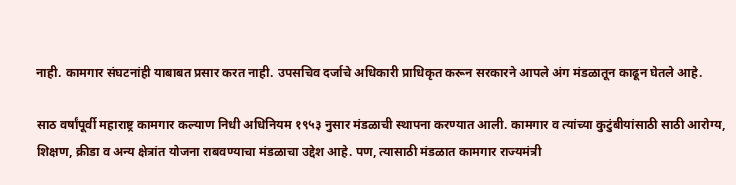नाही. कामगार संघटनांही याबाबत प्रसार करत नाही. उपसचिव दर्जाचे अधिकारी प्राधिकृत करून सरकारने आपले अंग मंडळातून काढून घेतले आहे.

साठ वर्षांपूर्वी महाराष्ट्र कामगार कल्याण निधी अधिनियम १९५३ नुसार मंडळाची स्थापना करण्यात आली. कामगार व त्यांच्या कुटुंबीयांसाठी साठी आरोग्य, शिक्षण, क्रीडा व अन्य क्षेत्रांत योजना राबवण्याचा मंडळाचा उद्देश आहे. पण, त्यासाठी मंडळात कामगार राज्यमंत्री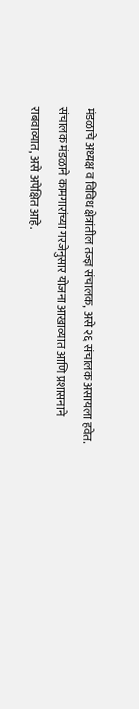मंडळाचे अध्यक्ष व विविध क्षेत्रांतील तज्ज्ञ संचालक, असे २६ संचालक असायला हवेत. संचालक मंडळाने कामगारांच्या गरजेनुसार योजना आखाव्यात आणि प्रशासनाने राबवाव्यात, असे अपेक्षित आहे.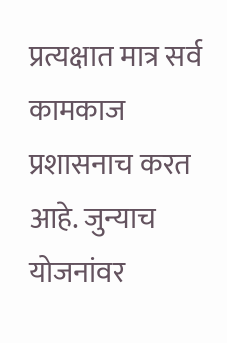प्रत्यक्षात मात्र सर्व कामकाज प्रशासनाच करत आहे. जुन्याच योजनांवर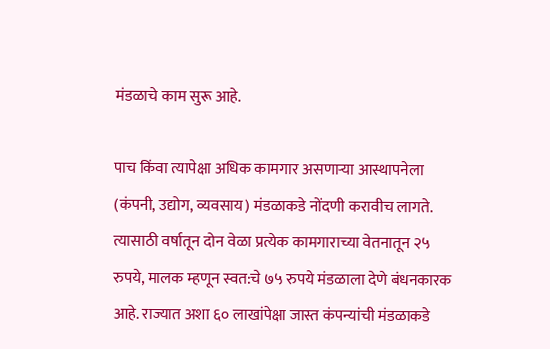मंडळाचे काम सुरू आहे.

पाच किंवा त्यापेक्षा अधिक कामगार असणाऱ्या आस्थापनेला (कंपनी, उद्योग, व्यवसाय) मंडळाकडे नोंदणी करावीच लागते. त्यासाठी वर्षातून दोन वेळा प्रत्येक कामगाराच्या वेतनातून २५ रुपये, मालक म्हणून स्वत:चे ७५ रुपये मंडळाला देणे बंधनकारक आहे. राज्यात अशा ६० लाखांपेक्षा जास्त कंपन्यांची मंडळाकडे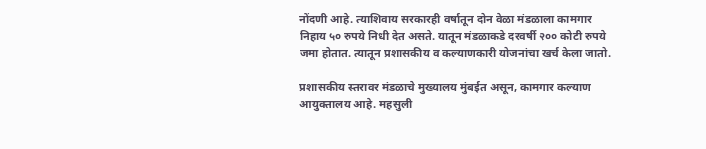नोंदणी आहे. त्याशिवाय सरकारही वर्षातून दोन वेळा मंडळाला कामगार निहाय ५० रुपये निधी देत असते. यातून मंडळाकडे दरवर्षी २०० कोटी रुपये जमा होतात. त्यातून प्रशासकीय व कल्याणकारी योजनांचा खर्च केला जातो.

प्रशासकीय स्तरावर मंडळाचे मुख्यालय मुंबईत असून, कामगार कल्याण आयुक्तालय आहे. महसुली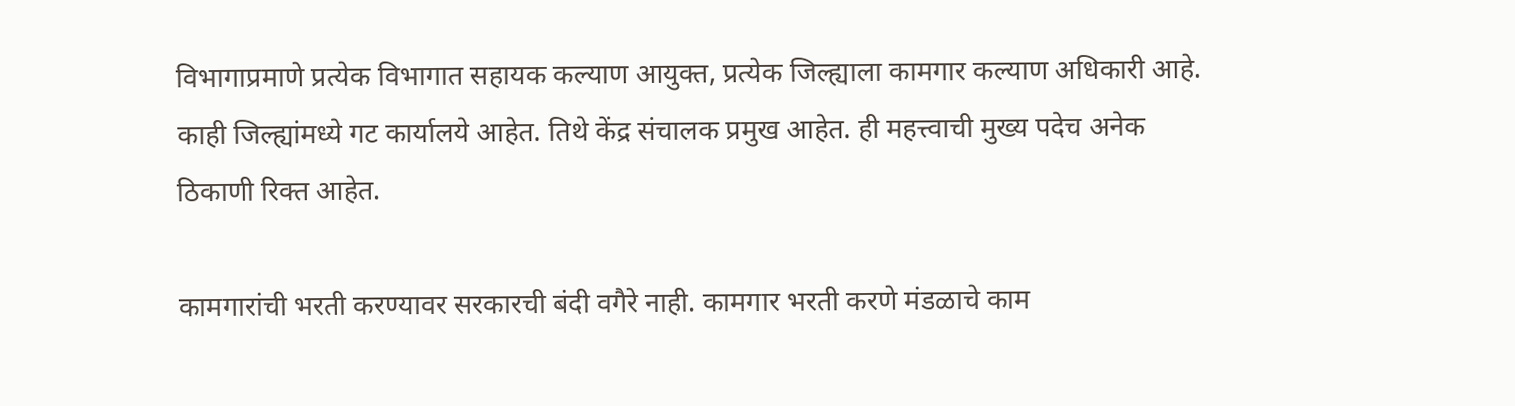विभागाप्रमाणे प्रत्येक विभागात सहायक कल्याण आयुक्त, प्रत्येक जिल्ह्याला कामगार कल्याण अधिकारी आहे. काही जिल्ह्यांमध्ये गट कार्यालये आहेत. तिथे केंद्र संचालक प्रमुख आहेत. ही महत्त्वाची मुख्य पदेच अनेक ठिकाणी रिक्त आहेत.

कामगारांची भरती करण्यावर सरकारची बंदी वगैरे नाही. कामगार भरती करणे मंडळाचे काम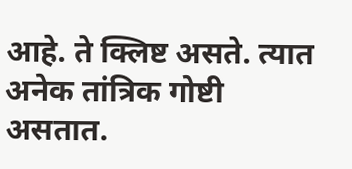आहे. ते क्लिष्ट असते. त्यात अनेक तांत्रिक गोष्टी असतात.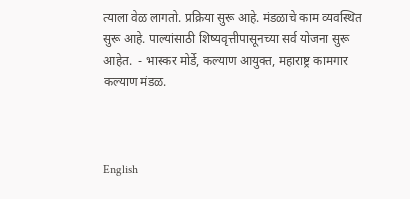त्याला वेळ लागतो. प्रक्रिया सुरू आहे. मंडळाचे काम व्यवस्थित सुरू आहे. पाल्यांसाठी शिष्यवृत्तीपासूनच्या सर्व योजना सुरू आहेत.  - भास्कर मोर्डे, कल्याण आयुक्त, महाराष्ट्र कामगार कल्याण मंडळ.



English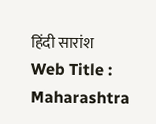हिंदी सारांश
Web Title : Maharashtra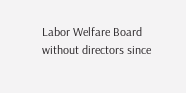Labor Welfare Board without directors since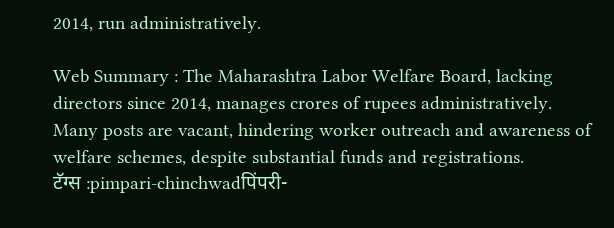2014, run administratively.

Web Summary : The Maharashtra Labor Welfare Board, lacking directors since 2014, manages crores of rupees administratively. Many posts are vacant, hindering worker outreach and awareness of welfare schemes, despite substantial funds and registrations.
टॅग्स :pimpari-chinchwadपिंपरी-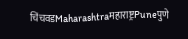चिंचवडMaharashtraमहाराष्ट्रPuneपुणे